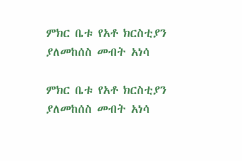ምክር ቤቱ የአቶ ክርስቲያን ያለመከሰስ መብት አነሳ

ምክር ቤቱ የአቶ ክርስቲያን ያለመከሰስ መብት አነሳ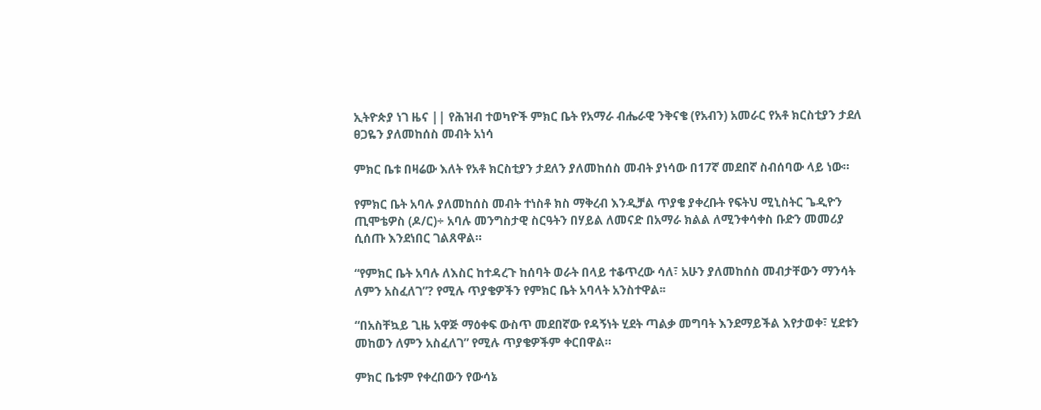ኢትዮጵያ ነገ ዜና || የሕዝብ ተወካዮች ምክር ቤት የአማራ ብሔራዊ ንቅናቄ (የአብን) አመራር የአቶ ክርስቲያን ታደለ ፀጋዬን ያለመከሰስ መብት አነሳ

ምክር ቤቱ በዛሬው እለት የአቶ ክርስቲያን ታደለን ያለመከሰስ መብት ያነሳው በ17ኛ መደበኛ ስብሰባው ላይ ነው።

የምክር ቤት አባሉ ያለመከሰስ መብት ተነስቶ ክስ ማቅረብ እንዲቻል ጥያቄ ያቀረቡት የፍትህ ሚኒስትር ጌዲዮን ጢሞቴዎስ (ዶ/ር)÷ አባሉ መንግስታዊ ስርዓትን በሃይል ለመናድ በአማራ ክልል ለሚንቀሳቀስ ቡድን መመሪያ ሲሰጡ እንደነበር ገልጸዋል።

“የምክር ቤት አባሉ ለእስር ከተዳረጉ ከሰባት ወራት በላይ ተቆጥረው ሳለ፣ አሁን ያለመከሰስ መብታቸውን ማንሳት ለምን አስፈለገ”? የሚሉ ጥያቄዎችን የምክር ቤት አባላት አንስተዋል፡፡

“በአስቸኳይ ጊዜ አዋጅ ማዕቀፍ ውስጥ መደበኛው የዳኝነት ሂደት ጣልቃ መግባት እንደማይችል እየታወቀ፣ ሂደቱን መከወን ለምን አስፈለገ” የሚሉ ጥያቄዎችም ቀርበዋል።

ምክር ቤቱም የቀረበውን የውሳኔ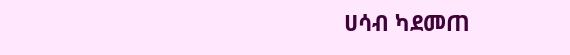ሀሳብ ካደመጠ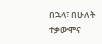በኋላ፣ በሁለት ተቃውሞና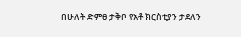በሁለት ድምፀ ታቅቦ የአቶ ክርስቲያን ታደለን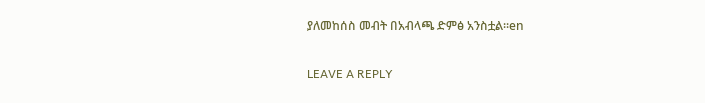ያለመከሰስ መብት በአብላጫ ድምፅ አንስቷል፡፡en

LEAVE A REPLY